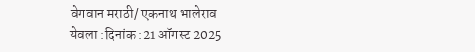वेगवान मराठी/ एकनाथ भालेराव
येवला :दिनांक :21 ऑगस्ट 2025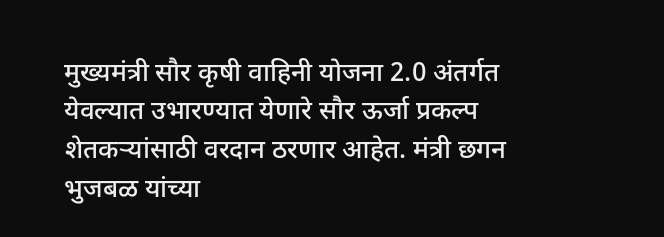मुख्यमंत्री सौर कृषी वाहिनी योजना 2.0 अंतर्गत येवल्यात उभारण्यात येणारे सौर ऊर्जा प्रकल्प शेतकऱ्यांसाठी वरदान ठरणार आहेत. मंत्री छगन भुजबळ यांच्या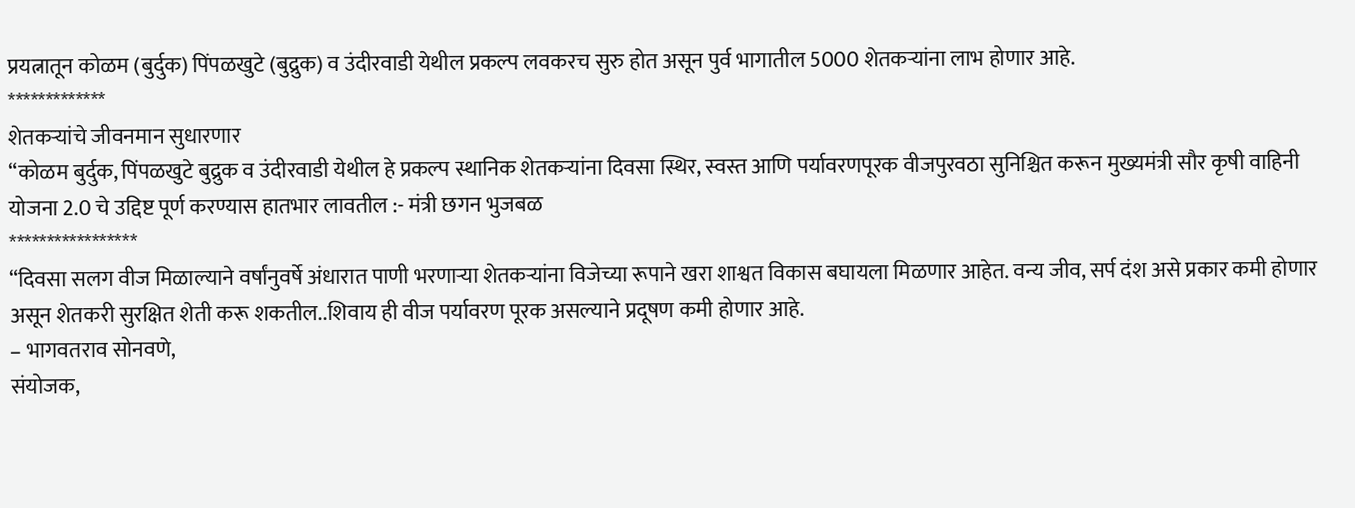प्रयत्नातून कोळम (बुर्दुक) पिंपळखुटे (बुद्रुक) व उंदीरवाडी येथील प्रकल्प लवकरच सुरु होत असून पुर्व भागातील 5000 शेतकऱ्यांना लाभ होणार आहे.
*************
शेतकऱ्यांचे जीवनमान सुधारणार
“कोळम बुर्दुक, पिंपळखुटे बुद्रुक व उंदीरवाडी येथील हे प्रकल्प स्थानिक शेतकऱ्यांना दिवसा स्थिर, स्वस्त आणि पर्यावरणपूरक वीजपुरवठा सुनिश्चित करून मुख्यमंत्री सौर कृषी वाहिनी योजना 2.0 चे उद्दिष्ट पूर्ण करण्यास हातभार लावतील :- मंत्री छगन भुजबळ
*****************
“दिवसा सलग वीज मिळाल्याने वर्षांनुवर्षे अंधारात पाणी भरणाऱ्या शेतकऱ्यांना विजेच्या रूपाने खरा शाश्वत विकास बघायला मिळणार आहेत. वन्य जीव, सर्प दंश असे प्रकार कमी होणार असून शेतकरी सुरक्षित शेती करू शकतील..शिवाय ही वीज पर्यावरण पूरक असल्याने प्रदूषण कमी होणार आहे.
– भागवतराव सोनवणे,
संयोजक,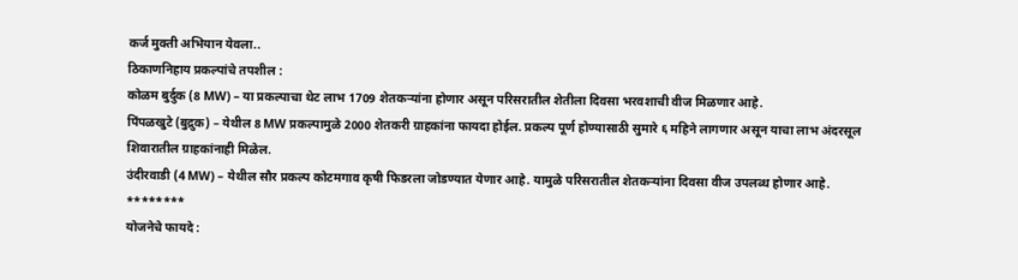कर्ज मुक्ती अभियान येवला..
ठिकाणनिहाय प्रकल्पांचे तपशील :
कोळम बुर्दुक (8 MW) – या प्रकल्पाचा थेट लाभ 1709 शेतकऱ्यांना होणार असून परिसरातील शेतीला दिवसा भरवशाची वीज मिळणार आहे.
पिंपळखुटे (बुद्रुक) – येथील 8 MW प्रकल्पामुळे 2000 शेतकरी ग्राहकांना फायदा होईल. प्रकल्प पूर्ण होण्यासाठी सुमारे ६ महिने लागणार असून याचा लाभ अंदरसूल शिवारातील ग्राहकांनाही मिळेल.
उंदीरवाडी (4 MW) – येथील सौर प्रकल्प कोटमगाव कृषी फिडरला जोडण्यात येणार आहे. यामुळे परिसरातील शेतकऱ्यांना दिवसा वीज उपलब्ध होणार आहे.
********
योजनेचे फायदे :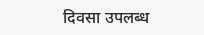दिवसा उपलब्ध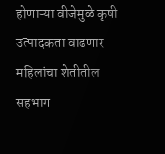होणाऱ्या वीजेमुळे कृषी उत्पादकता वाढणार
महिलांचा शेतीतील सहभाग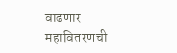वाढणार
महावितरणची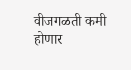वीजगळती कमी होणार